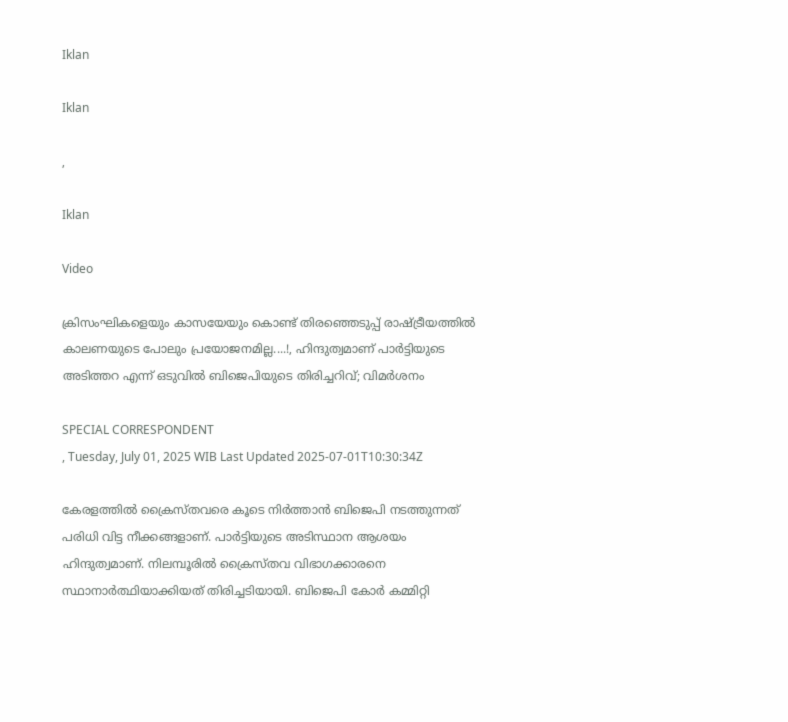Iklan

Iklan

,

Iklan

Video

ക്രിസംഘികളെയും കാസയേയും കൊണ്ട് തിരഞ്ഞെടുപ്പ് രാഷ്ട്രീയത്തില്‍ കാലണയുടെ പോലും പ്രയോജനമില്ല....!, ഹിന്ദുത്വമാണ് പാര്‍ട്ടിയുടെ അടിത്തറ എന്ന് ഒടുവില്‍ ബിജെപിയുടെ തിരിച്ചറിവ്; വിമർശനം

SPECIAL CORRESPONDENT
, Tuesday, July 01, 2025 WIB Last Updated 2025-07-01T10:30:34Z

കേരളത്തില്‍ ക്രൈസ്തവരെ കൂടെ നിര്‍ത്താന്‍ ബിജെപി നടത്തുന്നത് പരിധി വിട്ട നീക്കങ്ങളാണ്. പാര്‍ട്ടിയുടെ അടിസ്ഥാന ആശയം ഹിന്ദുത്വമാണ്. നിലമ്പൂരില്‍ ക്രൈസ്തവ വിഭാഗക്കാരനെ സ്ഥാനാര്‍ത്ഥിയാക്കിയത് തിരിച്ചടിയായി. ബിജെപി കോര്‍ കമ്മിറ്റി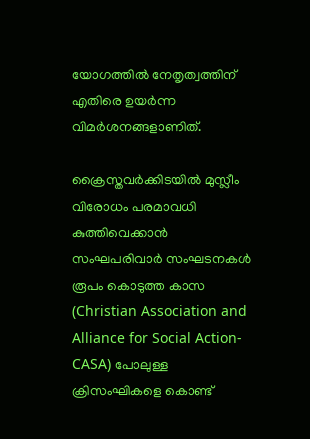യോഗത്തില്‍ നേതൃത്വത്തിന് എതിരെ ഉയര്‍ന്ന വിമര്‍ശനങ്ങളാണിത്.

ക്രൈസ്തവര്‍ക്കിടയില്‍ മുസ്ലീം വിരോധം പരമാവധി കുത്തിവെക്കാന്‍ സംഘപരിവാര്‍ സംഘടനകള്‍ രൂപം കൊടുത്ത കാസ (Christian Association and Alliance for Social Action-CASA) പോലുള്ള ക്രിസംഘികളെ കൊണ്ട്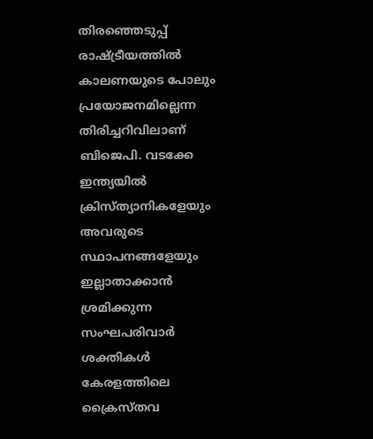തിരഞ്ഞെടുപ്പ് രാഷ്ട്രീയത്തില്‍ കാലണയുടെ പോലും പ്രയോജനമില്ലെന്ന തിരിച്ചറിവിലാണ് ബിജെപി. വടക്കേ ഇന്ത്യയില്‍ ക്രിസ്ത്യാനികളേയും അവരുടെ സ്ഥാപനങ്ങളേയും ഇല്ലാതാക്കാന്‍ ശ്രമിക്കുന്ന സംഘപരിവാര്‍ ശക്തികള്‍ കേരളത്തിലെ ക്രൈസ്തവ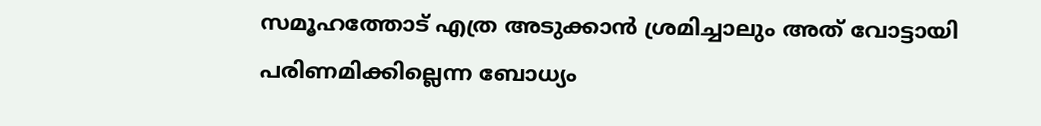സമൂഹത്തോട് എത്ര അടുക്കാന്‍ ശ്രമിച്ചാലും അത് വോട്ടായി പരിണമിക്കില്ലെന്ന ബോധ്യം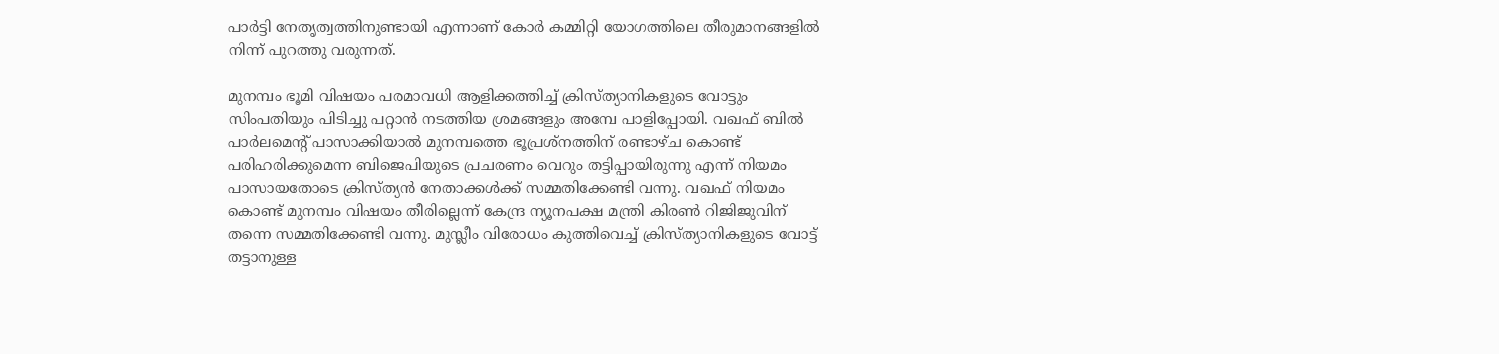പാര്‍ട്ടി നേതൃത്വത്തിനുണ്ടായി എന്നാണ് കോര്‍ കമ്മിറ്റി യോഗത്തിലെ തീരുമാനങ്ങളില്‍ നിന്ന് പുറത്തു വരുന്നത്.

മുനമ്പം ഭൂമി വിഷയം പരമാവധി ആളിക്കത്തിച്ച് ക്രിസ്ത്യാനികളുടെ വോട്ടും സിംപതിയും പിടിച്ചു പറ്റാന്‍ നടത്തിയ ശ്രമങ്ങളും അമ്പേ പാളിപ്പോയി. വഖഫ് ബില്‍ പാര്‍ലമെന്റ് പാസാക്കിയാല്‍ മുനമ്പത്തെ ഭൂപ്രശ്‌നത്തിന് രണ്ടാഴ്ച കൊണ്ട് പരിഹരിക്കുമെന്ന ബിജെപിയുടെ പ്രചരണം വെറും തട്ടിപ്പായിരുന്നു എന്ന് നിയമം പാസായതോടെ ക്രിസ്ത്യന്‍ നേതാക്കള്‍ക്ക് സമ്മതിക്കേണ്ടി വന്നു. വഖഫ് നിയമം കൊണ്ട് മുനമ്പം വിഷയം തീരില്ലെന്ന് കേന്ദ്ര ന്യൂനപക്ഷ മന്ത്രി കിരണ്‍ റിജിജുവിന് തന്നെ സമ്മതിക്കേണ്ടി വന്നു. മുസ്ലീം വിരോധം കുത്തിവെച്ച് ക്രിസ്ത്യാനികളുടെ വോട്ട് തട്ടാനുള്ള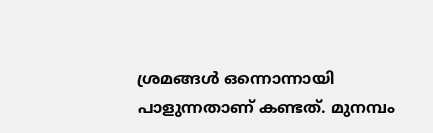ശ്രമങ്ങള്‍ ഒന്നൊന്നായി പാളുന്നതാണ് കണ്ടത്. മുനമ്പം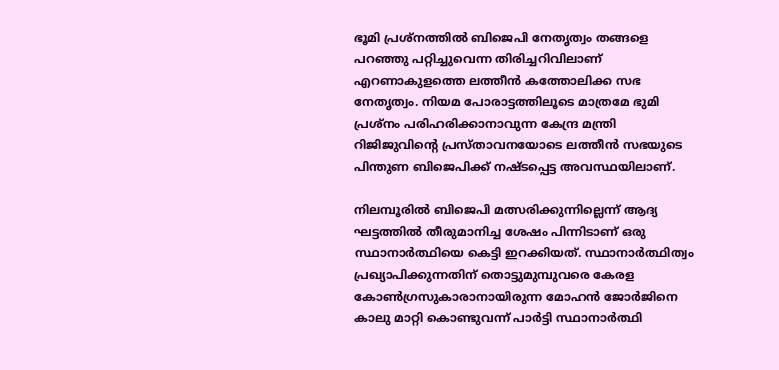ഭൂമി പ്രശ്‌നത്തില്‍ ബിജെപി നേതൃത്വം തങ്ങളെ പറഞ്ഞു പറ്റിച്ചുവെന്ന തിരിച്ചറിവിലാണ് എറണാകുളത്തെ ലത്തീന്‍ കത്തോലിക്ക സഭ നേതൃത്വം. നിയമ പോരാട്ടത്തിലൂടെ മാത്രമേ ഭുമി പ്രശ്‌നം പരിഹരിക്കാനാവുന്ന കേന്ദ്ര മന്ത്രി റിജിജുവിന്റെ പ്രസ്താവനയോടെ ലത്തീന്‍ സഭയുടെ പിന്തുണ ബിജെപിക്ക് നഷ്ടപ്പെട്ട അവസ്ഥയിലാണ്.

നിലമ്പൂരില്‍ ബിജെപി മത്സരിക്കുന്നില്ലെന്ന് ആദ്യ ഘട്ടത്തില്‍ തീരുമാനിച്ച ശേഷം പിന്നിടാണ് ഒരു സ്ഥാനാര്‍ത്ഥിയെ കെട്ടി ഇറക്കിയത്. സ്ഥാനാര്‍ത്ഥിത്വം പ്രഖ്യാപിക്കുന്നതിന് തൊട്ടുമുമ്പുവരെ കേരള കോണ്‍ഗ്രസുകാരാനായിരുന്ന മോഹന്‍ ജോര്‍ജിനെ കാലു മാറ്റി കൊണ്ടുവന്ന് പാര്‍ട്ടി സ്ഥാനാര്‍ത്ഥി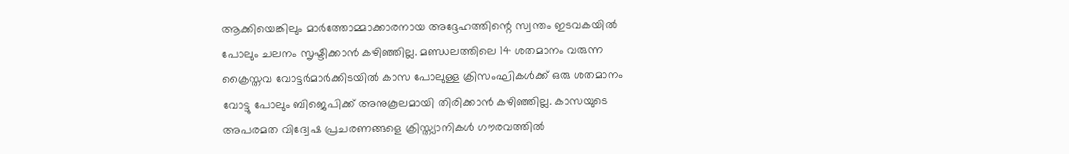ആക്കിയെങ്കിലും മാര്‍ത്തോമ്മാക്കാരനായ അദ്ദേഹത്തിന്റെ സ്വന്തം ഇടവകയില്‍ പോലും ചലനം സൃഷ്ടിക്കാന്‍ കഴിഞ്ഞില്ല. മണ്ഡലത്തിലെ 14 ശതമാനം വരുന്ന ക്രൈസ്തവ വോട്ടര്‍മാര്‍ക്കിടയില്‍ കാസ പോലുള്ള ക്രിസംഘികള്‍ക്ക് ഒരു ശതമാനം വോട്ടു പോലും ബിജെപിക്ക് അനുകൂലമായി തിരിക്കാന്‍ കഴിഞ്ഞില്ല. കാസയുടെ അപരമത വിദ്വേഷ പ്രചരണങ്ങളെ ക്രിസ്ത്യാനികള്‍ ഗൗരവത്തില്‍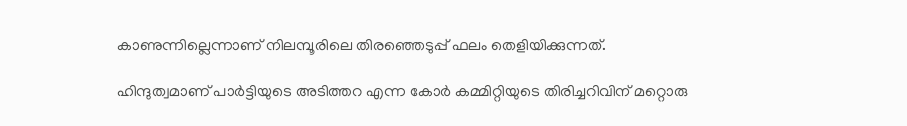കാണുന്നില്ലെന്നാണ് നിലമ്പൂരിലെ തിരഞ്ഞെടുപ്പ് ഫലം തെളിയിക്കുന്നത്.

ഹിന്ദുത്വമാണ് പാര്‍ട്ടിയുടെ അടിത്തറ എന്ന കോര്‍ കമ്മിറ്റിയുടെ തിരിച്ചറിവിന് മറ്റൊരു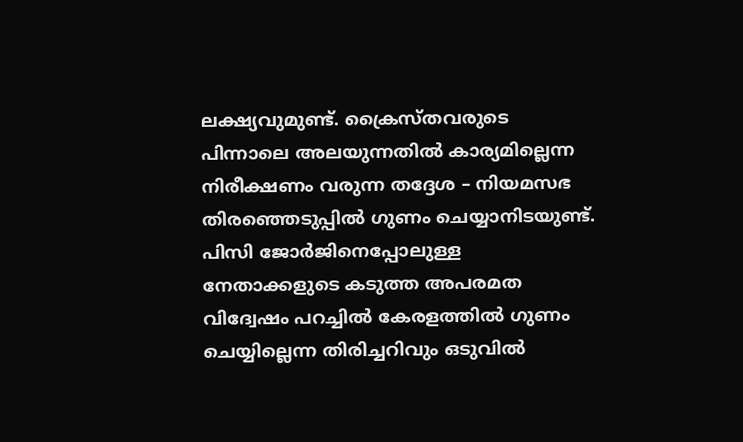ലക്ഷ്യവുമുണ്ട്. ക്രൈസ്തവരുടെ പിന്നാലെ അലയുന്നതില്‍ കാര്യമില്ലെന്ന നിരീക്ഷണം വരുന്ന തദ്ദേശ – നിയമസഭ തിരഞ്ഞെടുപ്പില്‍ ഗുണം ചെയ്യാനിടയുണ്ട്. പിസി ജോര്‍ജിനെപ്പോലുള്ള നേതാക്കളുടെ കടുത്ത അപരമത വിദ്വേഷം പറച്ചില്‍ കേരളത്തില്‍ ഗുണം ചെയ്യില്ലെന്ന തിരിച്ചറിവും ഒടുവില്‍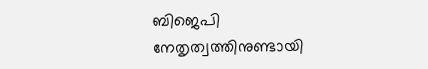ബിജെപി നേതൃത്വത്തിനുണ്ടായി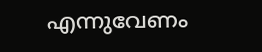എന്നുവേണം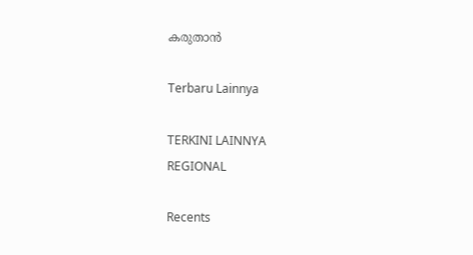കരുതാന്‍

Terbaru Lainnya

TERKINI LAINNYA
REGIONAL

Recents